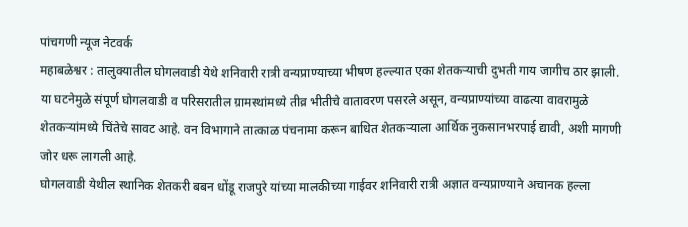पांचगणी न्यूज नेटवर्क
महाबळेश्वर : तालुक्यातील घोगलवाडी येथे शनिवारी रात्री वन्यप्राण्याच्या भीषण हल्ल्यात एका शेतकऱ्याची दुभती गाय जागीच ठार झाली. या घटनेमुळे संपूर्ण घोगलवाडी व परिसरातील ग्रामस्थांमध्ये तीव्र भीतीचे वातावरण पसरले असून, वन्यप्राण्यांच्या वाढत्या वावरामुळे शेतकऱ्यांमध्ये चिंतेचे सावट आहे. वन विभागाने तात्काळ पंचनामा करून बाधित शेतकऱ्याला आर्थिक नुकसानभरपाई द्यावी, अशी मागणी जोर धरू लागली आहे.
घोगलवाडी येथील स्थानिक शेतकरी बबन धोंडू राजपुरे यांच्या मालकीच्या गाईवर शनिवारी रात्री अज्ञात वन्यप्राण्याने अचानक हल्ला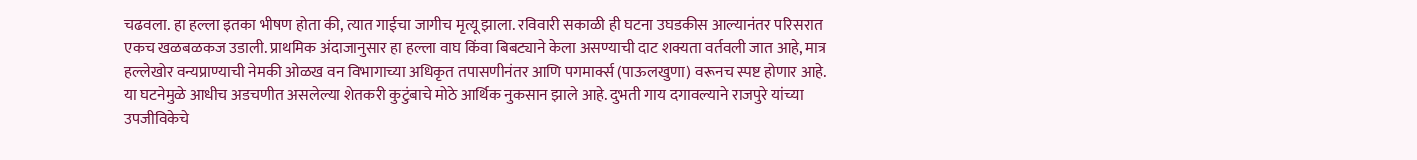चढवला. हा हल्ला इतका भीषण होता की, त्यात गाईचा जागीच मृत्यू झाला. रविवारी सकाळी ही घटना उघडकीस आल्यानंतर परिसरात एकच खळबळकज उडाली. प्राथमिक अंदाजानुसार हा हल्ला वाघ किंवा बिबट्याने केला असण्याची दाट शक्यता वर्तवली जात आहे, मात्र हल्लेखोर वन्यप्राण्याची नेमकी ओळख वन विभागाच्या अधिकृत तपासणीनंतर आणि पगमार्क्स (पाऊलखुणा) वरूनच स्पष्ट होणार आहे.
या घटनेमुळे आधीच अडचणीत असलेल्या शेतकरी कुटुंबाचे मोठे आर्थिक नुकसान झाले आहे. दुभती गाय दगावल्याने राजपुरे यांच्या उपजीविकेचे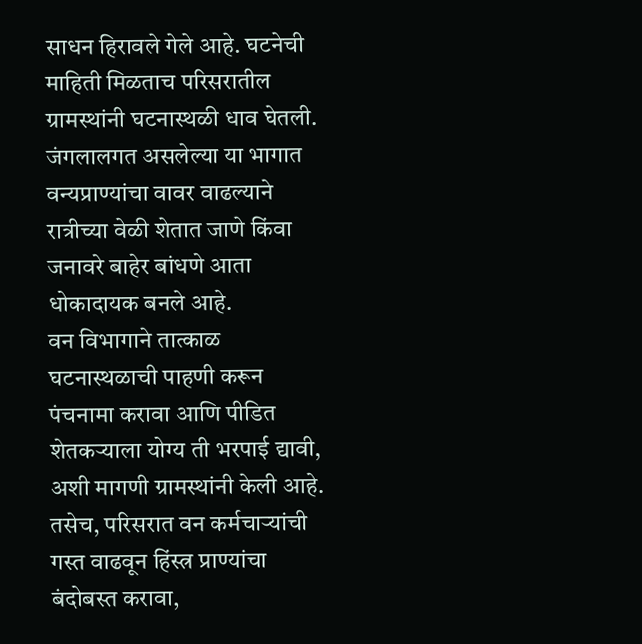साधन हिरावले गेले आहे. घटनेची माहिती मिळताच परिसरातील ग्रामस्थांनी घटनास्थळी धाव घेतली. जंगलालगत असलेल्या या भागात वन्यप्राण्यांचा वावर वाढल्याने रात्रीच्या वेळी शेतात जाणे किंवा जनावरे बाहेर बांधणे आता धोकादायक बनले आहे.
वन विभागाने तात्काळ घटनास्थळाची पाहणी करून पंचनामा करावा आणि पीडित शेतकऱ्याला योग्य ती भरपाई द्यावी, अशी मागणी ग्रामस्थांनी केली आहे. तसेच, परिसरात वन कर्मचाऱ्यांची गस्त वाढवून हिंस्त्र प्राण्यांचा बंदोबस्त करावा,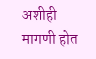अशीही मागणी होत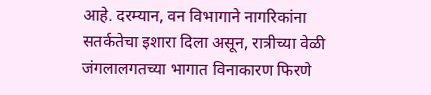आहे. दरम्यान, वन विभागाने नागरिकांना सतर्कतेचा इशारा दिला असून, रात्रीच्या वेळी जंगलालगतच्या भागात विनाकारण फिरणे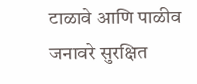टाळावे आणि पाळीव जनावरे सुरक्षित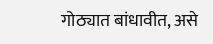गोठ्यात बांधावीत, असे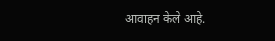आवाहन केले आहे.